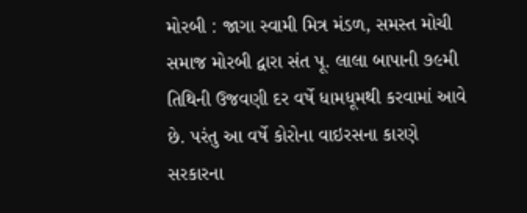મોરબી : જાગા સ્વામી મિત્ર મંડળ, સમસ્ત મોચી સમાજ મોરબી દ્વારા સંત પૂ. લાલા બાપાની ૭૯મી તિથિની ઉજવણી દર વર્ષે ધામધૂમથી કરવામાં આવે છે. પરંતુ આ વર્ષે કોરોના વાઇરસના કારણે સરકારના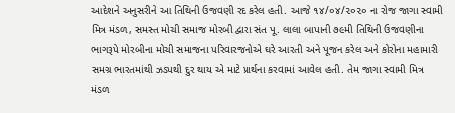આદેશને અનુસરીને આ તિથિની ઉજવણી રદ કરેલ હતી. આજે ૧૪/૦૪/૨૦૨૦ ના રોજ જાગા સ્વામી મિત્ર મંડળ, સમસ્ત મોચી સમાજ મોરબી દ્વારા સંત પૂ. લાલા બાપાની ૭૯મી તિથિની ઉજવણીના ભાગરૂપે મોરબીના મોચી સમાજના પરિવારજનોએ ઘરે આરતી અને પૂજન કરેલ અને કોરોના મહામારી સમગ્ર ભારતમાંથી ઝડપથી દુર થાય એ માટે પ્રાર્થના કરવામાં આવેલ હતી. તેમ જાગા સ્વામી મિત્ર મંડળ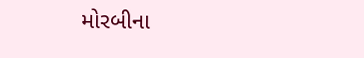મોરબીના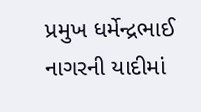પ્રમુખ ધર્મેન્દ્રભાઈ નાગરની યાદીમાં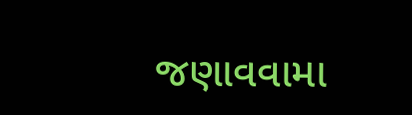જણાવવામા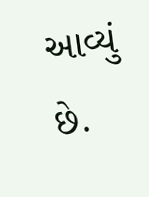આવ્યું છે.